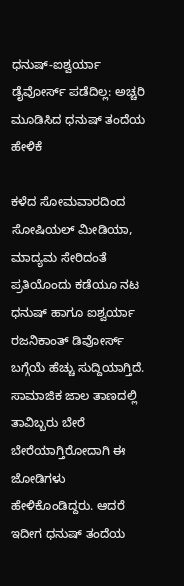ಧನುಷ್-ಐಶ್ವರ್ಯಾ ಡೈವೋರ್ಸ್ ಪಡೆದಿಲ್ಲ: ಅಚ್ಚರಿ ಮೂಡಿಸಿದ ಧನುಷ್ ತಂದೆಯ ಹೇಳಿಕೆ

ಕಳೆದ ಸೋಮವಾರದಿಂದ ಸೋಷಿಯಲ್ ಮೀಡಿಯಾ, ಮಾದ್ಯಮ ಸೇರಿದಂತೆ ಪ್ರತಿಯೊಂದು ಕಡೆಯೂ ನಟ ಧನುಷ್ ಹಾಗೂ ಐಶ್ವರ್ಯಾ ರಜನಿಕಾಂತ್ ಡಿವೋರ್ಸ್ ಬಗ್ಗೆಯೆ ಹೆಚ್ಚು ಸುದ್ದಿಯಾಗ್ತಿದೆ. ಸಾಮಾಜಿಕ ಜಾಲ ತಾಣದಲ್ಲಿ ತಾವಿಬ್ಬರು ಬೇರೆ ಬೇರೆಯಾಗ್ತಿರೋದಾಗಿ ಈ ಜೋಡಿಗಳು ಹೇಳಿಕೊಂಡಿದ್ದರು. ಆದರೆ ಇದೀಗ ಧನುಷ್ ತಂದೆಯ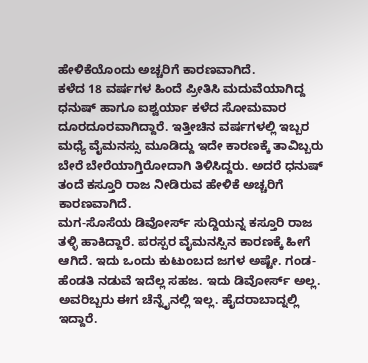ಹೇಳಿಕೆಯೊಂದು ಅಚ್ಚರಿಗೆ ಕಾರಣವಾಗಿದೆ.
ಕಳೆದ 18 ವರ್ಷಗಳ ಹಿಂದೆ ಪ್ರೀತಿಸಿ ಮದುವೆಯಾಗಿದ್ದ ಧನುಷ್ ಹಾಗೂ ಐಶ್ವರ್ಯಾ ಕಳೆದ ಸೋಮವಾರ ದೂರದೂರವಾಗಿದ್ದಾರೆ. ಇತ್ತೀಚಿನ ವರ್ಷಗಳಲ್ಲಿ ಇಬ್ಬರ ಮಧ್ಯೆ ವೈಮನಸ್ಸು ಮೂಡಿದ್ದು ಇದೇ ಕಾರಣಕ್ಕೆ ತಾವಿಬ್ಬರು ಬೇರೆ ಬೇರೆಯಾಗ್ತಿರೋದಾಗಿ ತಿಳಿಸಿದ್ದರು. ಅದರೆ ಧನುಷ್ ತಂದೆ ಕಸ್ತೂರಿ ರಾಜ ನೀಡಿರುವ ಹೇಳಿಕೆ ಅಚ್ಚರಿಗೆ ಕಾರಣವಾಗಿದೆ.
ಮಗ-ಸೊಸೆಯ ಡಿವೋರ್ಸ್ ಸುದ್ದಿಯನ್ನ ಕಸ್ತೂರಿ ರಾಜ ತಳ್ಳಿ ಹಾಕಿದ್ದಾರೆ. ಪರಸ್ಪರ ವೈಮನಸ್ಸಿನ ಕಾರಣಕ್ಕೆ ಹೀಗೆ ಆಗಿದೆ. ಇದು ಒಂದು ಕುಟುಂಬದ ಜಗಳ ಅಷ್ಟೇ. ಗಂಡ-ಹೆಂಡತಿ ನಡುವೆ ಇದೆಲ್ಲ ಸಹಜ. ಇದು ಡಿವೋರ್ಸ್ ಅಲ್ಲ. ಅವರಿಬ್ಬರು ಈಗ ಚೆನ್ನೈನಲ್ಲಿ ಇಲ್ಲ. ಹೈದರಾಬಾದ್ನಲ್ಲಿ ಇದ್ದಾರೆ.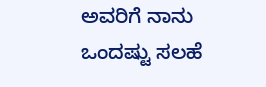ಅವರಿಗೆ ನಾನು ಒಂದಷ್ಟು ಸಲಹೆ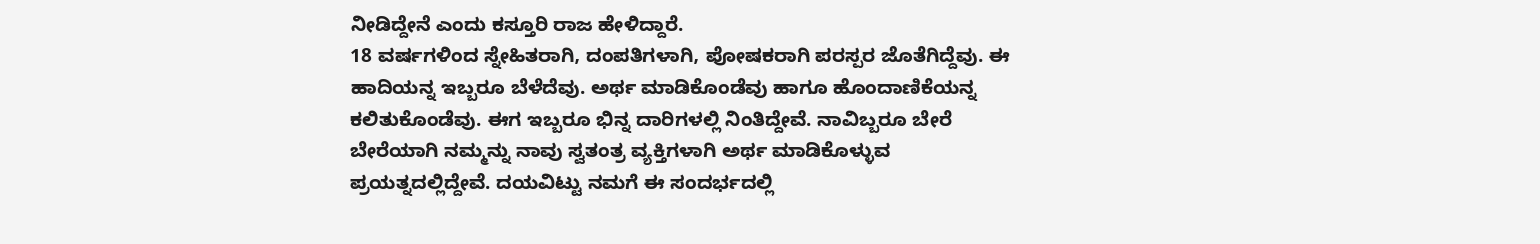ನೀಡಿದ್ದೇನೆ ಎಂದು ಕಸ್ತೂರಿ ರಾಜ ಹೇಳಿದ್ದಾರೆ.
18 ವರ್ಷಗಳಿಂದ ಸ್ನೇಹಿತರಾಗಿ, ದಂಪತಿಗಳಾಗಿ, ಪೋಷಕರಾಗಿ ಪರಸ್ಪರ ಜೊತೆಗಿದ್ದೆವು. ಈ ಹಾದಿಯನ್ನ ಇಬ್ಬರೂ ಬೆಳೆದೆವು. ಅರ್ಥ ಮಾಡಿಕೊಂಡೆವು ಹಾಗೂ ಹೊಂದಾಣಿಕೆಯನ್ನ ಕಲಿತುಕೊಂಡೆವು. ಈಗ ಇಬ್ಬರೂ ಭಿನ್ನ ದಾರಿಗಳಲ್ಲಿ ನಿಂತಿದ್ದೇವೆ. ನಾವಿಬ್ಬರೂ ಬೇರೆ ಬೇರೆಯಾಗಿ ನಮ್ಮನ್ನು ನಾವು ಸ್ವತಂತ್ರ ವ್ಯಕ್ತಿಗಳಾಗಿ ಅರ್ಥ ಮಾಡಿಕೊಳ್ಳುವ ಪ್ರಯತ್ನದಲ್ಲಿದ್ದೇವೆ. ದಯವಿಟ್ಟು ನಮಗೆ ಈ ಸಂದರ್ಭದಲ್ಲಿ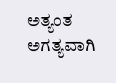ಅತ್ಯಂತ ಅಗತ್ಯವಾಗಿ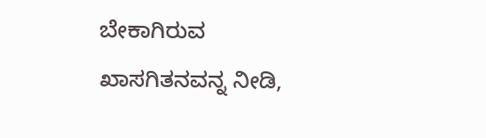ಬೇಕಾಗಿರುವ ಖಾಸಗಿತನವನ್ನ ನೀಡಿ,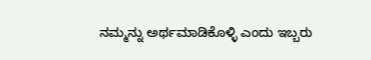ನಮ್ಮನ್ನು ಅರ್ಥಮಾಡಿಕೊಳ್ಳಿ ಎಂದು ಇಬ್ಬರು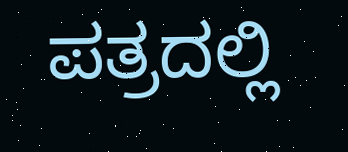ಪತ್ರದಲ್ಲಿ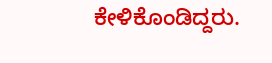ಕೇಳಿಕೊಂಡಿದ್ದರು.